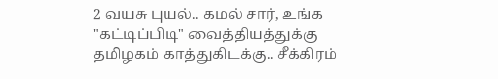2 வயசு புயல்.. கமல் சார், உங்க "கட்டிப்பிடி" வைத்தியத்துக்கு தமிழகம் காத்துகிடக்கு.. சீக்கிரம்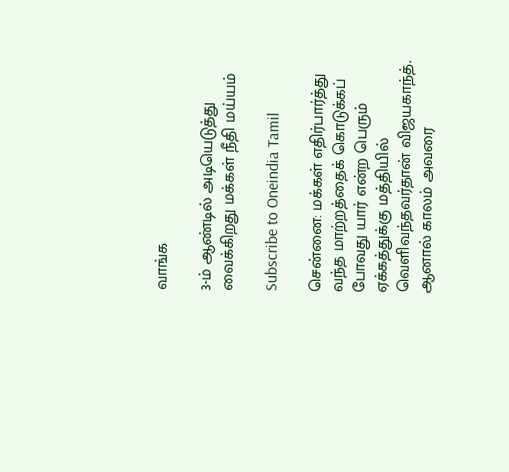வாங்க

3-ம் ஆண்டில் அடியெடுத்து வைக்கிறது மக்கள் நீதி மய்யம்

Subscribe to Oneindia Tamil

சென்னை: மக்கள் எதிர்பார்த்து வந்த மாற்றத்தைக் கொடுக்கப் போவது யார் என்ற பெரும் ஏக்கத்துக்கு மத்தியில் வெளிவந்தவர்தான் விஜயகாந்த். ஆனால் காலம் அவரை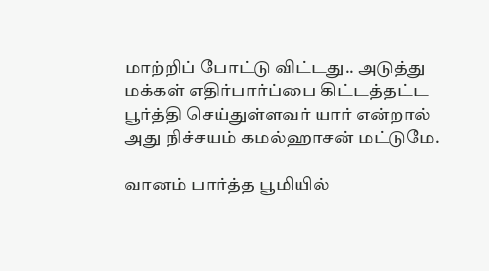மாற்றிப் போட்டு விட்டது.. அடுத்து மக்கள் எதிர்பார்ப்பை கிட்டத்தட்ட பூர்த்தி செய்துள்ளவர் யார் என்றால் அது நிச்சயம் கமல்ஹாசன் மட்டுமே.

வானம் பார்த்த பூமியில்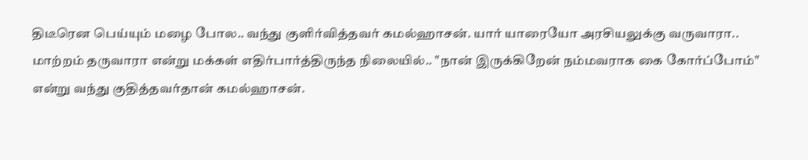திடீரென பெய்யும் மழை போல.. வந்து குளிர்வித்தவர் கமல்ஹாசன். யார் யாரையோ அரசியலுக்கு வருவாரா.. மாற்றம் தருவாரா என்று மக்கள் எதிர்பார்த்திருந்த நிலையில்.. "நான் இருக்கிறேன் நம்மவராக கை கோர்ப்போம்" என்று வந்து குதித்தவர்தான் கமல்ஹாசன்.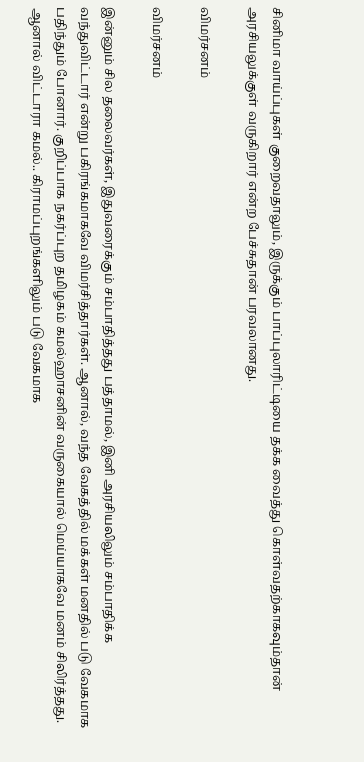சினிமா வாய்ப்புகள் குறைவதாலும், இருக்கும் பாப்புலாரிட்டியை தக்க வைத்து கொள்வதற்காகவும்தான் அரசியலுக்குள் வருகிறார் என்ற பேச்சுதான் பரவலானது.

விமர்சனம்

விமர்சனம்

இன்னும் சில தலைவர்கள், இதுவரைக்கும் சம்பாதித்தது பத்தாமல், இனி அரசியலிலும் சம்பாதிக்க வந்துவிட்டார் என்று பகிரங்கமாகவே விமர்சித்தார்கள். ஆனால், வந்த வேகத்தில் மக்கள் மனதில் படு வேகமாக பதிந்தும் போனார். குறிப்பாக நகர்ப்புற தமிழகம் கமல்ஹாசனின் வருகையால் மெய்யாகவே மனம் சிலிர்த்தது. ஆனால் விட்டாரா கமல்.. கிராமப்புறங்களிலும் படு வேகமாக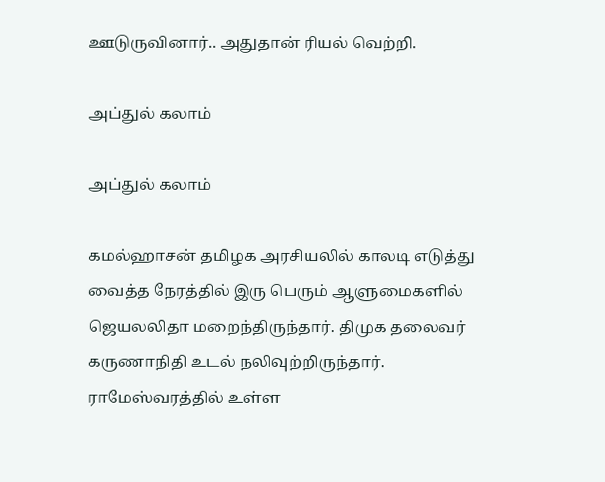ஊடுருவினார்.. அதுதான் ரியல் வெற்றி.

அப்துல் கலாம்

அப்துல் கலாம்

கமல்ஹாசன் தமிழக அரசியலில் காலடி எடுத்து வைத்த நேரத்தில் இரு பெரும் ஆளுமைகளில் ஜெயலலிதா மறைந்திருந்தார். திமுக தலைவர் கருணாநிதி உடல் நலிவுற்றிருந்தார். ராமேஸ்வரத்தில் உள்ள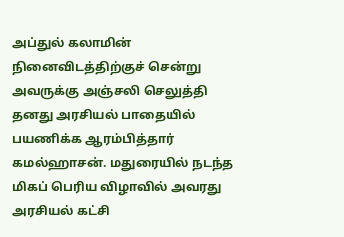அப்துல் கலாமின் நினைவிடத்திற்குச் சென்று அவருக்கு அஞ்சலி செலுத்தி தனது அரசியல் பாதையில் பயணிக்க ஆரம்பித்தார் கமல்ஹாசன். மதுரையில் நடந்த மிகப் பெரிய விழாவில் அவரது அரசியல் கட்சி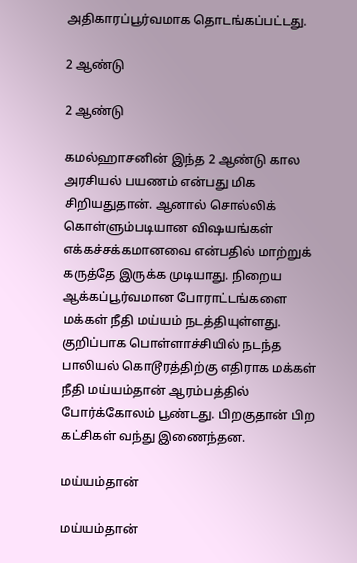அதிகாரப்பூர்வமாக தொடங்கப்பட்டது.

2 ஆண்டு

2 ஆண்டு

கமல்ஹாசனின் இந்த 2 ஆண்டு கால அரசியல் பயணம் என்பது மிக சிறியதுதான். ஆனால் சொல்லிக் கொள்ளும்படியான விஷயங்கள் எக்கச்சக்கமானவை என்பதில் மாற்றுக் கருத்தே இருக்க முடியாது. நிறைய ஆக்கப்பூர்வமான போராட்டங்களை மக்கள் நீதி மய்யம் நடத்தியுள்ளது. குறிப்பாக பொள்ளாச்சியில் நடந்த பாலியல் கொடூரத்திற்கு எதிராக மக்கள் நீதி மய்யம்தான் ஆரம்பத்தில் போர்க்கோலம் பூண்டது. பிறகுதான் பிற கட்சிகள் வந்து இணைந்தன.

மய்யம்தான்

மய்யம்தான்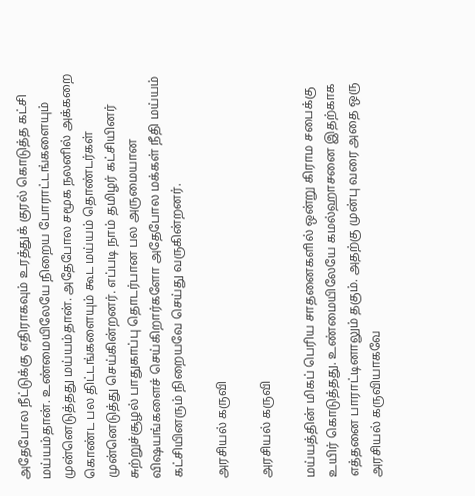அதேபோல நீட்டுக்கு எதிராகவும் உரத்துக் குரல் கொடுத்த கட்சி மய்யம்தான். உண்மையிலேயே நிறைய போராட்டங்களையும் முன்னெடுத்தது மய்யம்தான். அதேபோல சமூக நலனில் அக்கறை கொண்ட பல திட்டங்களையும் கூட மய்யம் தொண்டர்கள் முன்னெடுத்து செய்கின்றனர். எப்படி நாம் தமிழர் கட்சியினர் சுற்றுச்சூழல் பாதுகாப்பு தொடர்பான பல அருமையான விஷயங்களைச் செய்கிறார்களோ அதேபோல மக்கள் நீதி மய்யம் கட்சியினரும் நிறையவே செய்து வருகின்றனர்.

அரசியல் கருவி

அரசியல் கருவி

மய்யத்தின் மிகப் பெரிய சாதனைகளில் ஒன்று கிராம சபைக்கு உயிர் கொடுத்தது. உண்மையிலேயே கமல்ஹாசனை இதற்காக எத்தனை பாராட்டினாலும் தகும். அதற்கு முன்பு வரை அதை ஒரு அரசியல் கருவியாகவே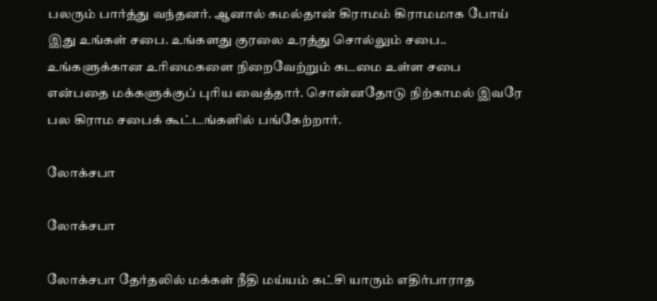பலரும் பார்த்து வந்தனர். ஆனால் கமல்தான் கிராமம் கிராமமாக போய் இது உங்கள் சபை. உங்களது குரலை உரத்து சொல்லும் சபை.. உங்களுக்கான உரிமைகளை நிறைவேற்றும் கடமை உள்ள சபை என்பதை மக்களுக்குப் புரிய வைத்தார். சொன்னதோடு நிற்காமல் இவரே பல கிராம சபைக் கூட்டங்களில் பங்கேற்றார்.

லோக்சபா

லோக்சபா

லோக்சபா தேர்தலில் மக்கள் நீதி மய்யம் கட்சி யாரும் எதிர்பாராத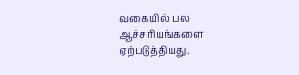வகையில் பல ஆச்சரியங்களை ஏற்படுத்தியது.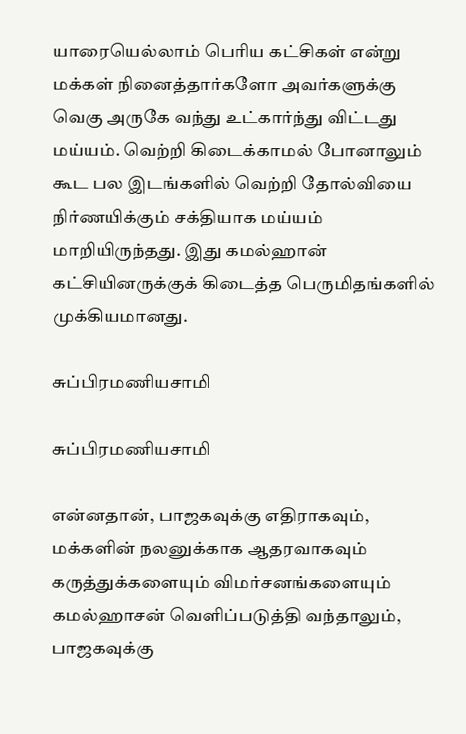யாரையெல்லாம் பெரிய கட்சிகள் என்று மக்கள் நினைத்தார்களோ அவர்களுக்கு வெகு அருகே வந்து உட்கார்ந்து விட்டது மய்யம். வெற்றி கிடைக்காமல் போனாலும் கூட பல இடங்களில் வெற்றி தோல்வியை நிர்ணயிக்கும் சக்தியாக மய்யம் மாறியிருந்தது. இது கமல்ஹான் கட்சியினருக்குக் கிடைத்த பெருமிதங்களில் முக்கியமானது.

சுப்பிரமணியசாமி

சுப்பிரமணியசாமி

என்னதான், பாஜகவுக்கு எதிராகவும், மக்களின் நலனுக்காக ஆதரவாகவும் கருத்துக்களையும் விமர்சனங்களையும் கமல்ஹாசன் வெளிப்படுத்தி வந்தாலும், பாஜகவுக்கு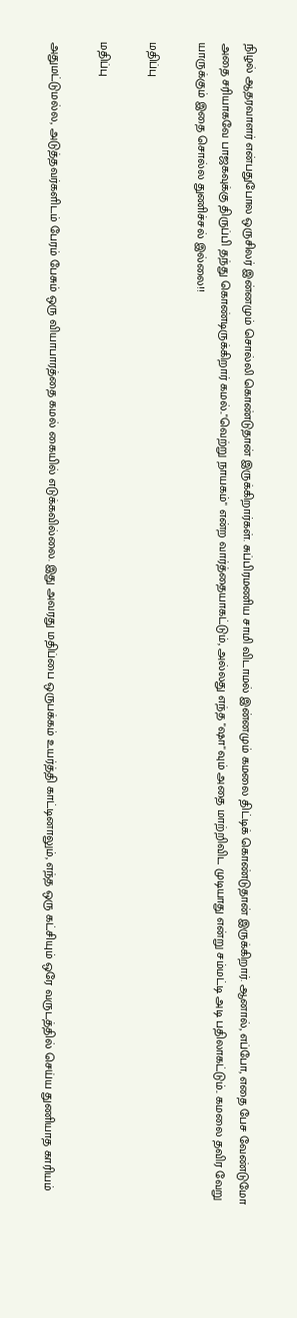நிழல் ஆதரவாளர் என்பதுபோல ஒருசிலர் இன்னமும் சொல்லி கொண்டுதான் இருக்கிறார்கள். சுப்பிரமணிய சாமி விடாமல் இன்னமும் கமலை திட்டிக் கொண்டுதான் இருக்கிறார். ஆனால், எப்போ, எதை பேச வேண்டுமோ அதை சரியாகவே பாஜகவுக்கு திருப்பி தந்து கொண்டிருக்கிறார் கமல்.."வெற்று நாயகம்" என்ற வார்த்தையாகட்டும், அல்லது எந்த "ஷா"வும் அதை மாற்றிவிட முடியாது என்று சம்மட்டி அடி பதிலாகட்டும்.. கமலை தவிர வேறு யாருக்கும் இதை சொல்ல துணிச்சல் இல்லை!!

மதிப்பு

மதிப்பு

அதுமட்டுமல்ல, அடுத்தவர்களிடம் பேரம் பேசும் ஒரு வியாபாரத்தை கமல் கையில் எடுக்கவில்லை. இது அவரது மதிப்பை ஒருபக்கம் உயர்த்தி காட்டினாலும், எந்த ஒரு கட்சியும் ஒரே வருடத்தில் செய்ய துணியாத காரியம்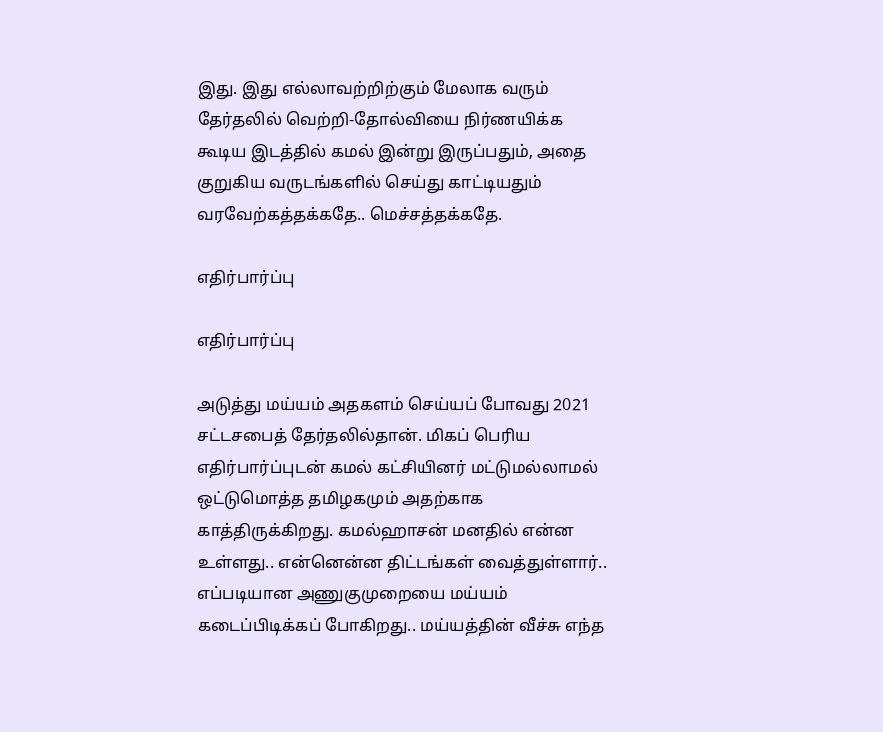இது. இது எல்லாவற்றிற்கும் மேலாக வரும் தேர்தலில் வெற்றி-தோல்வியை நிர்ணயிக்க கூடிய இடத்தில் கமல் இன்று இருப்பதும், அதை குறுகிய வருடங்களில் செய்து காட்டியதும் வரவேற்கத்தக்கதே.. மெச்சத்தக்கதே.

எதிர்பார்ப்பு

எதிர்பார்ப்பு

அடுத்து மய்யம் அதகளம் செய்யப் போவது 2021 சட்டசபைத் தேர்தலில்தான். மிகப் பெரிய எதிர்பார்ப்புடன் கமல் கட்சியினர் மட்டுமல்லாமல் ஒட்டுமொத்த தமிழகமும் அதற்காக காத்திருக்கிறது. கமல்ஹாசன் மனதில் என்ன உள்ளது.. என்னென்ன திட்டங்கள் வைத்துள்ளார்.. எப்படியான அணுகுமுறையை மய்யம் கடைப்பிடிக்கப் போகிறது.. மய்யத்தின் வீச்சு எந்த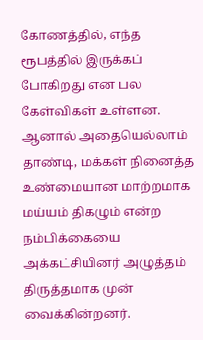கோணத்தில், எந்த ரூபத்தில் இருக்கப் போகிறது என பல கேள்விகள் உள்ளன. ஆனால் அதையெல்லாம் தாண்டி, மக்கள் நினைத்த உண்மையான மாற்றமாக மய்யம் திகழும் என்ற நம்பிக்கையை அக்கட்சியினர் அழுத்தம் திருத்தமாக முன் வைக்கின்றனர்.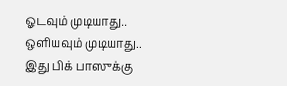ஓடவும் முடியாது.. ஒளியவும் முடியாது.. இது பிக் பாஸுக்கு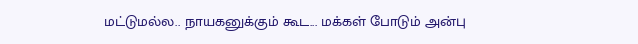மட்டுமல்ல.. நாயகனுக்கும் கூட... மக்கள் போடும் அன்பு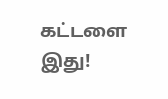கட்டளை இது!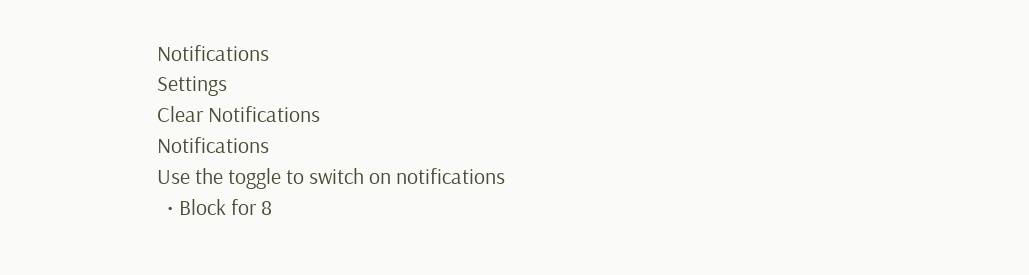Notifications
Settings
Clear Notifications
Notifications
Use the toggle to switch on notifications
  • Block for 8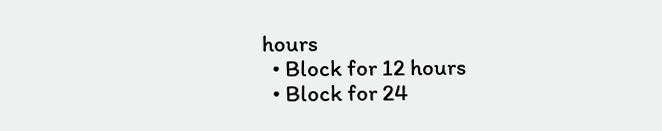hours
  • Block for 12 hours
  • Block for 24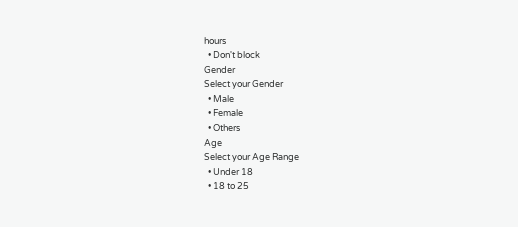hours
  • Don't block
Gender
Select your Gender
  • Male
  • Female
  • Others
Age
Select your Age Range
  • Under 18
  • 18 to 25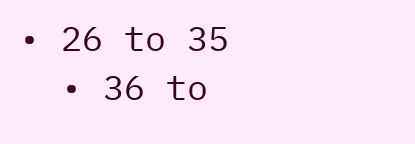• 26 to 35
  • 36 to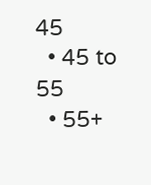45
  • 45 to 55
  • 55+